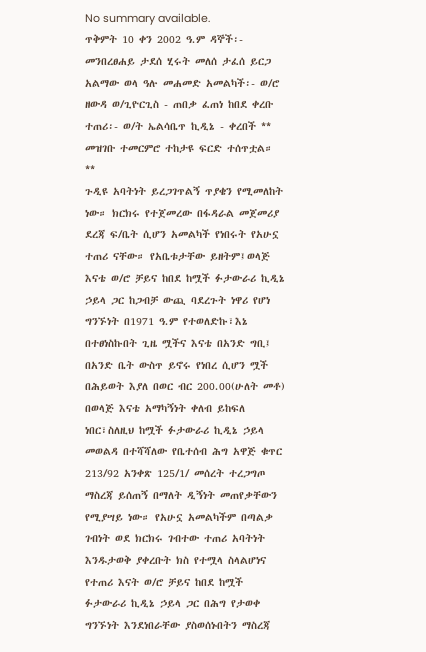No summary available.
ጥቅምት 10 ቀን 2002 ዓ.ም ዳኞች፡- መንበረፀሐይ ታደሰ ሂሩት መለሰ ታፈሰ ይርጋ አልማው ወላ ዓሉ መሐመድ አመልካች፡- ወ/ሮ ዘውዳ ወ/ጊዮርጊስ - ጠበቃ ፈጠነ ከበደ ቀረቡ ተጠሪ፡- ወ/ት ኤልሳቤጥ ኪዲኔ - ቀረበች **
መዝገቡ ተመርምሮ ተከታዩ ፍርድ ተሰጥቷል።
**
ጉዲዩ አባትነት ይረጋገጥልኝ ጥያቄን የሚመለከት ነው። ክርክሩ የተጀመረው በፋዳራል መጀመሪያ ደረጃ ፍ/ቤት ሲሆን አመልካች የነበሩት የአሁኗ ተጠሪ ናቸው። የአቤቱታቸው ይዘትም፤ወላጅ እናቴ ወ/ሮ ቻይና ከበደ ከሟች ፉታውራሪ ኪዲኔ ኃይላ ጋር ከጋብቻ ውጪ ባደረጉት ነዋሪ የሆነ ግንኙነት በ1971 ዓ.ም የተወለድኩ፣እኔ በተፀነስኩበት ጊዜ ሟችና እናቴ በአንድ ግቢ፤ በአንድ ቤት ውስጥ ይኖሩ የነበረ ሲሆን ሟች በሕይወት እያለ በወር ብር 200.00(ሁለት መቶ) በወላጅ እናቴ አማካኝነት ቀለብ ይከፍለ ነበር፣ስለዚህ ከሟች ፉታውራሪ ኪዲኔ ኃይላ መወልዳ በተሻሻለው የቤተሰብ ሕግ አዋጅ ቁጥር 213/92 አንቀጽ 125/1/ መሰረት ተረጋግጦ ማስረጃ ይሰጠኝ በማለት ዲኝነት መጠየቃቸውን የሚያሣይ ነው። የአሁኗ አመልካችም በጣልቃ ገብነት ወደ ክርክሩ ገብተው ተጠሪ አባትነት እንዱታወቅ ያቀረቡት ክስ የተሟላ ስላልሆነና የተጠሪ እናት ወ/ሮ ቻይና ከበደ ከሟች ፉታውራሪ ኪዲኔ ኃይላ ጋር በሕግ የታወቀ ግንኙነት እንደነበራቸው ያስወሰኑበትን ማስረጃ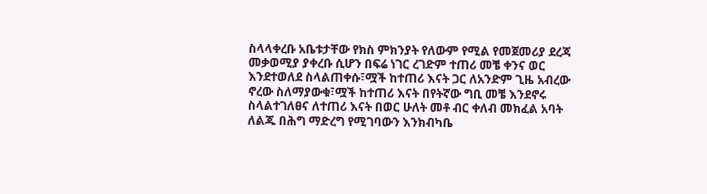ስላላቀረቡ አቤቱታቸው የክስ ምክንያት የለውም የሚል የመጀመሪያ ደረጃ መቃወሚያ ያቀረቡ ሲሆን በፍሬ ነገር ረገድም ተጠሪ መቼ ቀንና ወር እንደተወለደ ስላልጠቀሱ፣ሟች ከተጠሪ እናት ጋር ለአንድም ጊዜ አብረው ኖረው ስለማያውቁ፣ሟች ከተጠሪ እናት በየትኛው ግቢ መቼ እንደኖሩ ስላልተገለፀና ለተጠሪ እናት በወር ሁለት መቶ ብር ቀለብ መክፈል አባት ለልጁ በሕግ ማድረግ የሚገባውን እንክብካቤ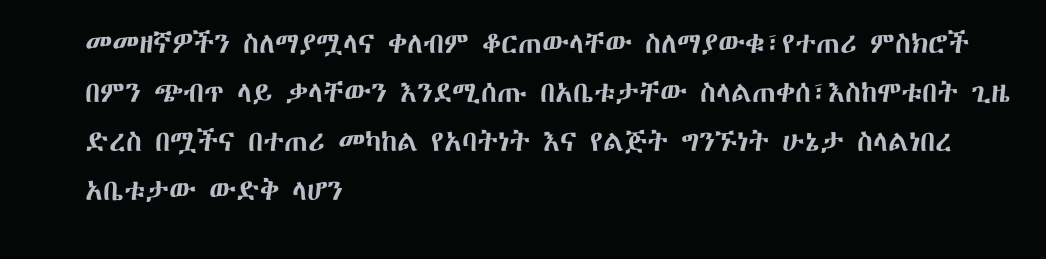መመዘኛዎችን ስለማያሟላና ቀለብም ቆርጠውላቸው ስለማያውቁ፣የተጠሪ ምስክሮች በምን ጭብጥ ላይ ቃላቸውን እንደሚሰጡ በአቤቱታቸው ስላልጠቀሰ፣እስከሞቱበት ጊዜ ድረስ በሟችና በተጠሪ መካከል የአባትነት እና የልጅት ግንኙነት ሁኔታ ስላልነበረ አቤቱታው ውድቅ ላሆን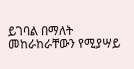ይገባል በማለት መከራከራቸውን የሚያሣይ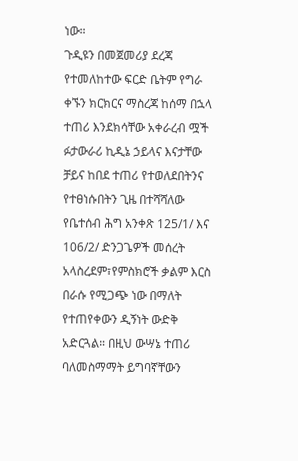ነው።
ጉዲዩን በመጀመሪያ ደረጃ የተመለከተው ፍርድ ቤትም የግራ ቀኙን ክርክርና ማስረጃ ከሰማ በኋላ ተጠሪ እንደክሳቸው አቀራረብ ሟች ፉታውራሪ ኪዲኔ ኃይላና እናታቸው ቻይና ከበደ ተጠሪ የተወለደበትንና የተፀነሱበትን ጊዜ በተሻሻለው የቤተሰብ ሕግ አንቀጽ 125/1/ እና 106/2/ ድንጋጌዎች መሰረት አላስረደም፣የምስክሮች ቃልም እርስ በራሱ የሚጋጭ ነው በማለት የተጠየቀውን ዲኝነት ውድቅ አድርጓል። በዚህ ውሣኔ ተጠሪ ባለመስማማት ይግባኛቸውን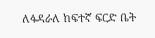ለፋዳራለ ከፍተኛ ፍርድ ቤት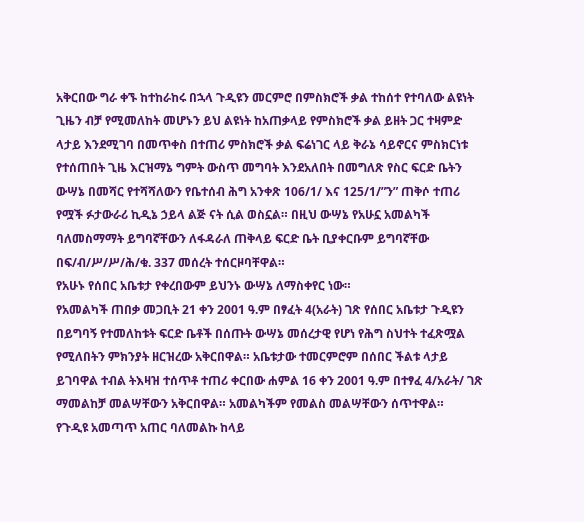አቅርበው ግራ ቀኙ ከተከራከሩ በኋላ ጉዲዩን መርምሮ በምስክሮች ቃል ተከሰተ የተባለው ልዩነት ጊዜን ብቻ የሚመለከት መሆኑን ይህ ልዩነት ከአጠቃላይ የምስክሮች ቃል ይዘት ጋር ተዛምድ ላታይ እንደሚገባ በመጥቀስ በተጠሪ ምስክሮች ቃል ፍሬነገር ላይ ቅራኔ ሳይኖርና ምስክርነቱ የተሰጠበት ጊዜ እርዝማኔ ግምት ውስጥ መግባት እንደአለበት በመግለጽ የስር ፍርድ ቤትን ውሣኔ በመሻር የተሻሻለውን የቤተሰብ ሕግ አንቀጽ 106/1/ እና 125/1/”ን” ጠቅሶ ተጠሪ የሟች ፉታውራሪ ኪዲኔ ኃይላ ልጅ ናት ሲል ወስኗል። በዚህ ውሣኔ የአሁኗ አመልካች ባለመስማማት ይግባኛቸውን ለፋዳራለ ጠቅላይ ፍርድ ቤት ቢያቀርቡም ይግባኛቸው በፍ/ብ/ሥ/ሥ/ሕ/ቁ. 337 መሰረት ተሰርዞባቸዋል።
የአሁኑ የሰበር አቤቱታ የቀረበውም ይህንኑ ውሣኔ ለማስቀየር ነው።
የአመልካች ጠበቃ መጋቢት 21 ቀን 2001 ዓ.ም በፃፈት 4(አራት) ገጽ የሰበር አቤቱታ ጉዲዩን በይግባኝ የተመለከቱት ፍርድ ቤቶች በሰጡት ውሣኔ መሰረታዊ የሆነ የሕግ ስህተት ተፈጽሟል የሚለበትን ምክንያት ዘርዝረው አቅርበዋል። አቤቱታው ተመርምሮም በሰበር ችልቱ ላታይ ይገባዋል ተብል ትእዛዝ ተሰጥቶ ተጠሪ ቀርበው ሐምል 16 ቀን 2001 ዓ.ም በተፃፈ 4/አራት/ ገጽ ማመልከቻ መልሣቸውን አቅርበዋል። አመልካችም የመልስ መልሣቸውን ሰጥተዋል።
የጉዲዩ አመጣጥ አጠር ባለመልኩ ከላይ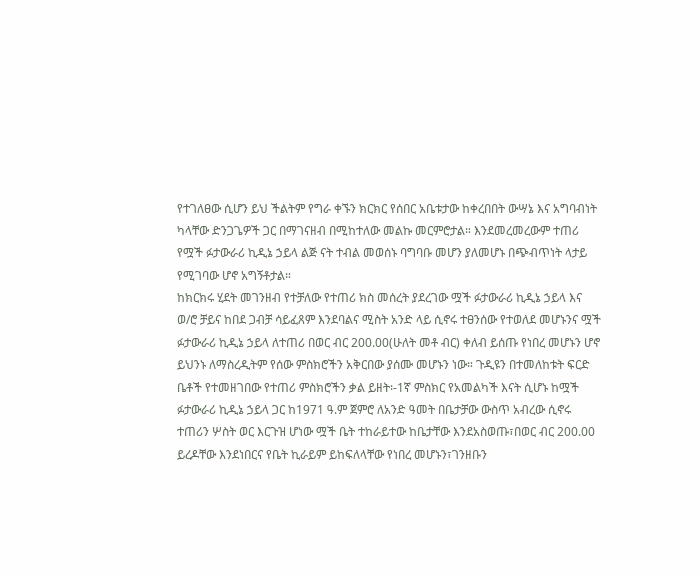የተገለፀው ሲሆን ይህ ችልትም የግራ ቀኙን ክርክር የሰበር አቤቱታው ከቀረበበት ውሣኔ እና አግባብነት ካላቸው ድንጋጌዎች ጋር በማገናዘብ በሚከተለው መልኩ መርምሮታል። እንደመረመረውም ተጠሪ የሟች ፉታውራሪ ኪዲኔ ኃይላ ልጅ ናት ተብል መወሰኑ ባግባቡ መሆን ያለመሆኑ በጭብጥነት ላታይ የሚገባው ሆኖ አግኝቶታል።
ከክርክሩ ሂደት መገንዘብ የተቻለው የተጠሪ ክስ መሰረት ያደረገው ሟች ፉታውራሪ ኪዲኔ ኃይላ እና ወ/ሮ ቻይና ከበደ ጋብቻ ሳይፈጸም እንደባልና ሚስት አንድ ላይ ሲኖሩ ተፀንሰው የተወለደ መሆኑንና ሟች ፉታውራሪ ኪዲኔ ኃይላ ለተጠሪ በወር ብር 200.00(ሁለት መቶ ብር) ቀለብ ይሰጡ የነበረ መሆኑን ሆኖ ይህንኑ ለማስረዲትም የሰው ምስክሮችን አቅርበው ያሰሙ መሆኑን ነው። ጉዲዩን በተመለከቱት ፍርድ ቤቶች የተመዘገበው የተጠሪ ምስክሮችን ቃል ይዘት፡-1ኛ ምስክር የአመልካች እናት ሲሆኑ ከሟች ፉታውራሪ ኪዲኔ ኃይላ ጋር ከ1971 ዓ.ም ጀምሮ ለአንድ ዓመት በቤታቻው ውስጥ አብረው ሲኖሩ ተጠሪን ሦስት ወር እርጉዝ ሆነው ሟች ቤት ተከራይተው ከቤታቸው እንደአስወጡ፣በወር ብር 200.00 ይረዶቸው እንደነበርና የቤት ኪራይም ይከፍለላቸው የነበረ መሆኑን፣ገንዘቡን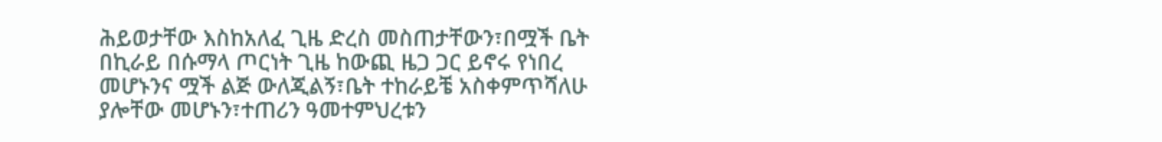ሕይወታቸው እስከአለፈ ጊዜ ድረስ መስጠታቸውን፣በሟች ቤት በኪራይ በሱማላ ጦርነት ጊዜ ከውጪ ዜጋ ጋር ይኖሩ የነበረ መሆኑንና ሟች ልጅ ውለጂልኝ፣ቤት ተከራይቼ አስቀምጥሻለሁ ያሎቸው መሆኑን፣ተጠሪን ዓመተምህረቱን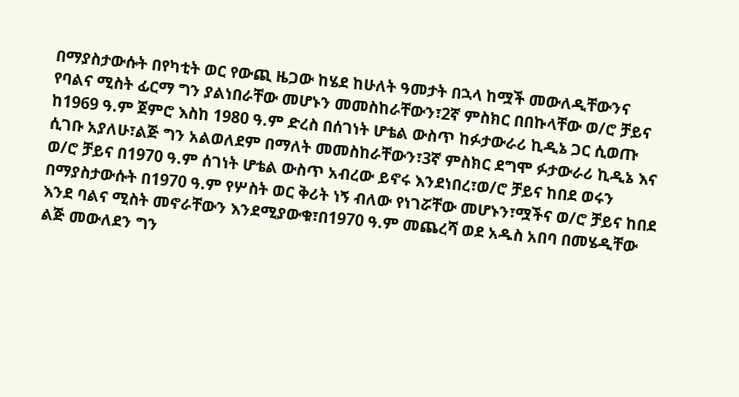በማያስታውሱት በየካቲት ወር የውጪ ዜጋው ከሄደ ከሁለት ዓመታት በኋላ ከሟች መውለዲቸውንና የባልና ሚስት ፊርማ ግን ያልነበራቸው መሆኑን መመስከራቸውን፣2ኛ ምስክር በበኩላቸው ወ/ሮ ቻይና ከ1969 ዓ.ም ጀምሮ እስከ 1980 ዓ.ም ድረስ በሰገነት ሆቴል ውስጥ ከፉታውራሪ ኪዲኔ ጋር ሲወጡ ሲገቡ አያለሁ፣ልጅ ግን አልወለደም በማለት መመስከራቸውን፣3ኛ ምስክር ደግሞ ፉታውራሪ ኪዲኔ እና ወ/ሮ ቻይና በ1970 ዓ.ም ሰገነት ሆቴል ውስጥ አብረው ይኖሩ እንደነበረ፣ወ/ሮ ቻይና ከበደ ወሩን በማያስታውሱት በ1970 ዓ.ም የሦስት ወር ቅሪት ነኝ ብለው የነገሯቸው መሆኑን፣ሟችና ወ/ሮ ቻይና ከበደ እንደ ባልና ሚስት መኖራቸውን እንደሚያውቁ፣በ1970 ዓ.ም መጨረሻ ወደ አዱስ አበባ በመሄዲቸው ልጅ መውለደን ግን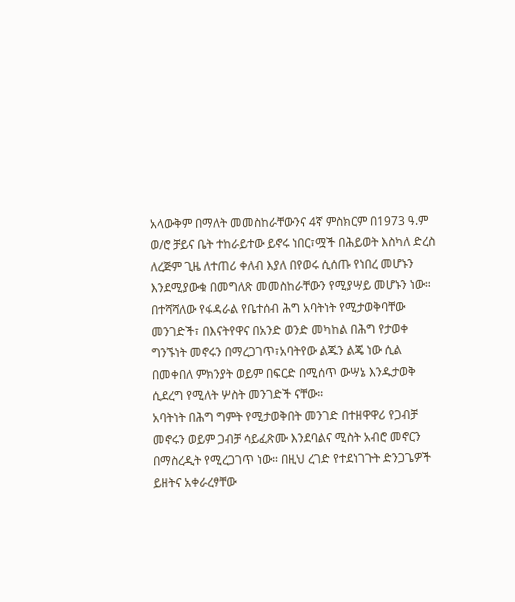አላውቅም በማለት መመስከራቸውንና 4ኛ ምስክርም በ1973 ዓ.ም ወ/ሮ ቻይና ቤት ተከራይተው ይኖሩ ነበር፣ሟች በሕይወት እስካለ ድረስ ለረጅም ጊዜ ለተጠሪ ቀለብ እያለ በየወሩ ሲሰጡ የነበረ መሆኑን እንደሚያውቁ በመግለጽ መመስከራቸውን የሚያሣይ መሆኑን ነው።
በተሻሻለው የፋዳራል የቤተሰብ ሕግ አባትነት የሚታወቅባቸው መንገድች፣ በእናትየዋና በአንድ ወንድ መካከል በሕግ የታወቀ ግንኙነት መኖሩን በማረጋገጥ፣አባትየው ልጁን ልጄ ነው ሲል በመቀበለ ምክንያት ወይም በፍርድ በሚሰጥ ውሣኔ እንዱታወቅ ሲደረግ የሚለት ሦስት መንገድች ናቸው።
አባትነት በሕግ ግምት የሚታወቅበት መንገድ በተዘዋዋሪ የጋብቻ መኖሩን ወይም ጋብቻ ሳይፈጽሙ እንደባልና ሚስት አብሮ መኖርን በማስረዲት የሚረጋገጥ ነው። በዚህ ረገድ የተደነገጉት ድንጋጌዎች ይዘትና አቀራረፃቸው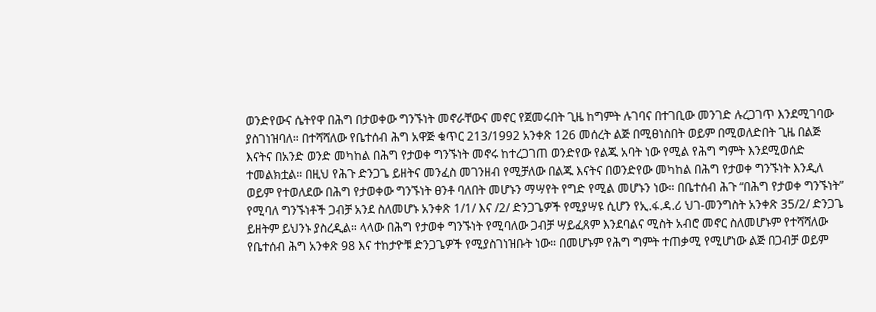ወንድየውና ሴትየዋ በሕግ በታወቀው ግንኙነት መኖራቸውና መኖር የጀመሩበት ጊዜ ከግምት ሉገባና በተገቢው መንገድ ሉረጋገጥ እንደሚገባው ያስገነዝባለ። በተሻሻለው የቤተሰብ ሕግ አዋጅ ቁጥር 213/1992 አንቀጽ 126 መሰረት ልጅ በሚፀነስበት ወይም በሚወለድበት ጊዜ በልጅ እናትና በአንድ ወንድ መካከል በሕግ የታወቀ ግንኙነት መኖሩ ከተረጋገጠ ወንድየው የልጁ አባት ነው የሚል የሕግ ግምት እንደሚወሰድ ተመልክቷል። በዚህ የሕጉ ድንጋጌ ይዘትና መንፈስ መገንዘብ የሚቻለው በልጁ እናትና በወንድየው መካከል በሕግ የታወቀ ግንኙነት እንዲለ ወይም የተወለደው በሕግ የታወቀው ግንኙነት ፀንቶ ባለበት መሆኑን ማሣየት የግድ የሚል መሆኑን ነው። በቤተሰብ ሕጉ “በሕግ የታወቀ ግንኙነት” የሚባለ ግንኙነቶች ጋብቻ አንደ ስለመሆኑ አንቀጽ 1/1/ እና /2/ ድንጋጌዎች የሚያሣዩ ሲሆን የኢ.ፋ.ዳ.ሪ ህገ-መንግስት አንቀጽ 35/2/ ድንጋጌ ይዘትም ይህንኑ ያስረዲል። ላላው በሕግ የታወቀ ግንኙነት የሚባለው ጋብቻ ሣይፈጸም እንደባልና ሚስት አብሮ መኖር ስለመሆኑም የተሻሻለው የቤተሰብ ሕግ አንቀጽ 98 እና ተከታዮቹ ድንጋጌዎች የሚያስገነዝቡት ነው። በመሆኑም የሕግ ግምት ተጠቃሚ የሚሆነው ልጅ በጋብቻ ወይም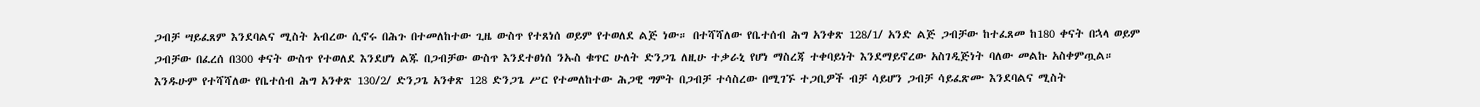ጋብቻ ሣይፈጸም እንደባልና ሚስት አብረው ሲኖሩ በሕጉ በተመለከተው ጊዜ ውስጥ የተጸነሰ ወይም የተወለደ ልጅ ነው። በተሻሻለው የቤተሰብ ሕግ አንቀጽ 128/1/ አንድ ልጅ ጋብቻው ከተፈጸመ ከ180 ቀናት በኋላ ወይም ጋብቻው በፈረሰ በ300 ቀናት ውስጥ የተወለደ እንደሆነ ልጁ በጋብቻው ውስጥ እንደተፀነሰ ንኡስ ቁጥር ሁለት ድንጋጌ ለዚሁ ተቃራኒ የሆነ ማስረጃ ተቀባይነት እንደማይኖረው አስገዲጅነት ባለው መልኩ አስቀምጧል። እንዱሁም የተሻሻለው የቤተሰብ ሕግ አንቀጽ 130/2/ ድንጋጌ አንቀጽ 128 ድንጋጌ ሥር የተመለከተው ሕጋዊ ግምት በጋብቻ ተሳስረው በሚገኙ ተጋቢዎች ብቻ ሳይሆን ጋብቻ ሳይፈጽሙ እንደባልና ሚስት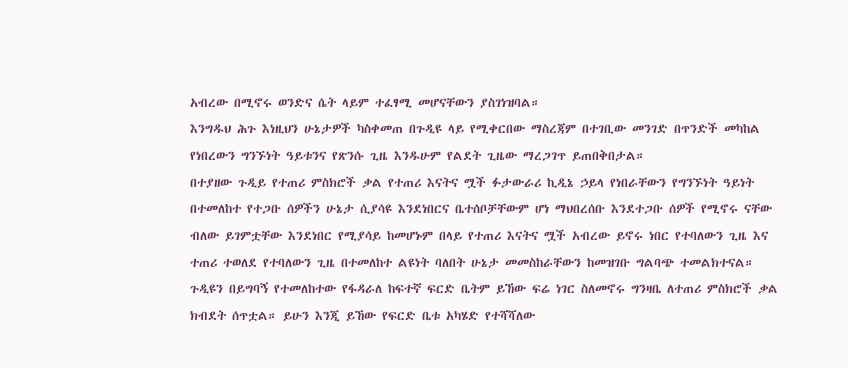አብረው በሚኖሩ ወንድና ሴት ላይም ተፈፃሚ መሆናቸውን ያስገነዝባል።
እንግዱህ ሕጉ እነዚህን ሁኔታዎች ካስቀመጠ በጉዲዩ ላይ የሚቀርበው ማስረጃም በተገቢው መንገድ በጥንድች መካከል የነበረውን ግንኙነት ዓይቱንና የጽንሱ ጊዜ እንዱሁም የልደት ጊዜው ማረጋገጥ ይጠበቅበታል።
በተያዘው ጉዲይ የተጠሪ ምስክሮች ቃል የተጠሪ እናትና ሟች ፉታውራሪ ኪዲኔ ኃይላ የነበራቸውን የግንኙነት ዓይነት በተመለከተ የተጋቡ ሰዎችን ሁኔታ ሲያሳዩ እንደነበርና ቤተሰቦቻቸውም ሆነ ማህበረሰቡ እንደተጋቡ ሰዎች የሚኖሩ ናቸው ብለው ይገምቷቸው እንደነበር የሚያሳይ ከመሆኑም በላይ የተጠሪ እናትና ሟች አብረው ይኖሩ ነበር የተባለውን ጊዜ እና ተጠሪ ተወለደ የተባለውን ጊዜ በተመለከተ ልዩነት ባለበት ሁኔታ መመስከራቸውን ከመዝገቡ ግልባጭ ተመልክተናል። ጉዲዩን በይግባኝ የተመለከተው የፋዳራለ ከፍተኛ ፍርድ ቤትም ይኸው ፍሬ ነገር ስለመኖሩ ግንዛቤ ለተጠሪ ምስክሮች ቃል ክብደት ሰጥቷል። ይሁን እንጂ ይኸው የፍርድ ቤቱ አካሄድ የተሻሻለው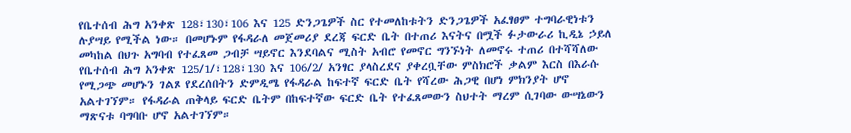የቤተሰብ ሕግ አንቀጽ 128፣130፣106 እና 125 ድንጋጌዎች ስር የተመለከቱትን ድንጋጌዎች አፈፃፀም ተግባራዊነቱን ሉያሣይ የሚችል ነው። በመሆኑም የፋዳራለ መጀመሪያ ደረጃ ፍርድ ቤት በተጠሪ እናትና በሟች ፉታውራሪ ኪዲኔ ኃይለ መካከል በህጉ አግባብ የተፈጸመ ጋብቻ ሣይኖር እንደባልና ሚስት አብሮ የመኖር ግንኙነት ለመኖሩ ተጠሪ በተሻሻለው የቤተሰብ ሕግ አንቀጽ 125/1/፣128፣130 እና 106/2/ አንፃር ያላስረደና ያቀረቧቸው ምስክሮች ቃልም እርስ በእራሱ የሚጋጭ መሆኑን ገልጾ የደረሰበትን ድምዲሜ የፋዳራል ከፍተኛ ፍርድ ቤት የሻረው ሕጋዊ በሆነ ምክንያት ሆኖ አልተገኘም። የፋዳራል ጠቅላይ ፍርድ ቤትም በከፍተኛው ፍርድ ቤት የተፈጸመውን ስህተት ማረም ሲገባው ውሣኔውን ማጽናቱ ባግባቡ ሆኖ አልተገኘም።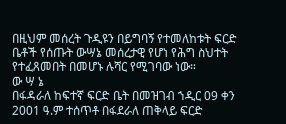በዚህም መሰረት ጉዲዩን በይግባኝ የተመለከቱት ፍርድ ቤቶች የሰጡት ውሣኔ መሰረታዊ የሆነ የሕግ ስህተት የተፈጸመበት በመሆኑ ሉሻር የሚገባው ነው።
ው ሣ ኔ
በፋዳራለ ከፍተኛ ፍርድ ቤት በመዝገብ ኀዲር 09 ቀን 2001 ዓ.ም ተሰጥቶ በፋደራለ ጠቅላይ ፍርድ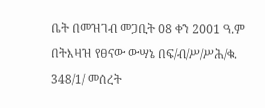ቤት በመዝገብ መጋቢት 08 ቀን 2001 ዓ.ም በትእዛዝ የፀናው ውሣኔ በፍ/ብ/ሥ/ሥሕ/ቁ. 348/1/ መሰረት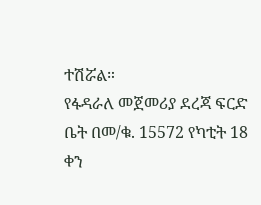ተሽሯል።
የፋዳራለ መጀመሪያ ደረጃ ፍርድ ቤት በመ/ቁ. 15572 የካቲት 18 ቀን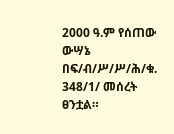2000 ዓ.ም የሰጠው ውሣኔ በፍ/ብ/ሥ/ሥ/ሕ/ቁ. 348/1/ መሰረት ፀንቷል።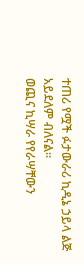ተጠሪ የሟች ፉታውራሪ ኪዲኔ ኃይላ ልጅ አይደለም ብለናል።
ወጪና ኪሣራ የየራሣቸውን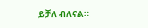ይቻለ ብለናል።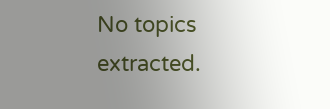No topics extracted.